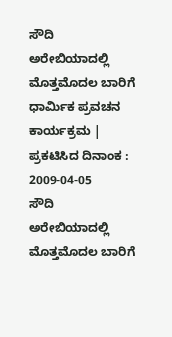ಸೌದಿ ಅರೇಬಿಯಾದಲ್ಲಿ ಮೊತ್ತಮೊದಲ ಬಾರಿಗೆ ಧಾರ್ಮಿಕ ಪ್ರವಚನ ಕಾರ್ಯಕ್ರಮ |
ಪ್ರಕಟಿಸಿದ ದಿನಾಂಕ : 2009-04-05
ಸೌದಿ ಅರೇಬಿಯಾದಲ್ಲಿ ಮೊತ್ತಮೊದಲ ಬಾರಿಗೆ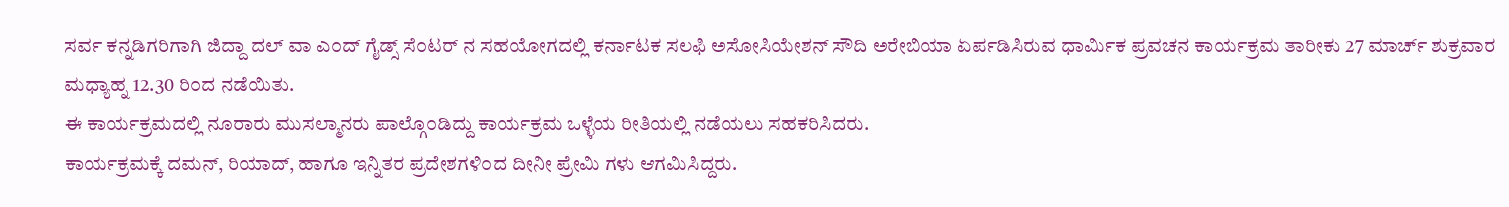ಸರ್ವ ಕನ್ನಡಿಗರಿಗಾಗಿ ಜಿದ್ದಾ ದಲ್ ವಾ ಎ೦ದ್ ಗೈಡ್ಸ್ ಸೆ೦ಟರ್ ನ ಸಹಯೋಗದಲ್ಲಿ ಕರ್ನಾಟಕ ಸಲಫಿ ಅಸೋಸಿಯೇಶನ್ ಸೌದಿ ಅರೇಬಿಯಾ ಏರ್ಪಡಿಸಿರುವ ಧಾರ್ಮಿಕ ಪ್ರವಚನ ಕಾರ್ಯಕ್ರಮ ತಾರೀಕು 27 ಮಾರ್ಚ್ ಶುಕ್ರವಾರ ಮಧ್ಯಾಹ್ನ 12.30 ರಿ೦ದ ನಡೆಯಿತು.
ಈ ಕಾರ್ಯಕ್ರಮದಲ್ಲಿ ನೂರಾರು ಮುಸಲ್ಮಾನರು ಪಾಲ್ಗೊ೦ಡಿದ್ದು ಕಾರ್ಯಕ್ರಮ ಒಳ್ಳೆಯ ರೀತಿಯಲ್ಲಿ ನಡೆಯಲು ಸಹಕರಿಸಿದರು.
ಕಾರ್ಯಕ್ರಮಕ್ಕೆ ದಮನ್, ರಿಯಾದ್, ಹಾಗೂ ಇನ್ನಿತರ ಪ್ರದೇಶಗಳಿ೦ದ ದೀನೀ ಪ್ರೇಮಿ ಗಳು ಆಗಮಿಸಿದ್ದರು.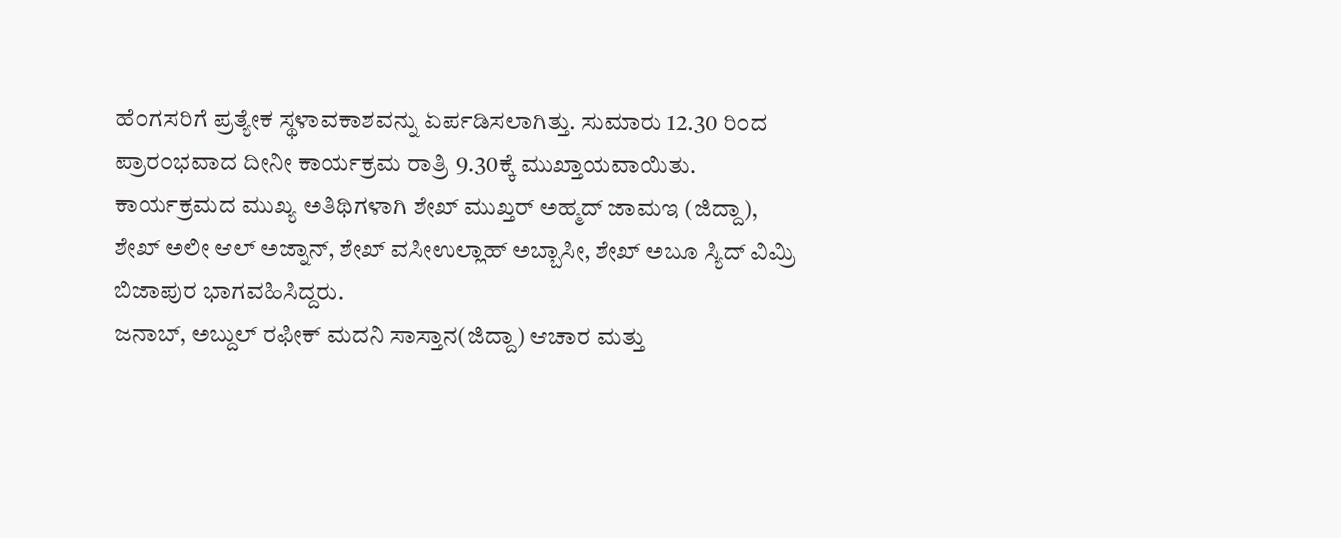ಹೆ೦ಗಸರಿಗೆ ಪ್ರತ್ಯೇಕ ಸ್ಥಳಾವಕಾಶವನ್ನು ಏರ್ಪಡಿಸಲಾಗಿತ್ತು. ಸುಮಾರು 12.30 ರಿ೦ದ ಪ್ರಾರ೦ಭವಾದ ದೀನೀ ಕಾರ್ಯಕ್ರಮ ರಾತ್ರಿ 9.30ಕ್ಕೆ ಮುಖ್ತಾಯವಾಯಿತು.
ಕಾರ್ಯಕ್ರಮದ ಮುಖ್ಯ ಅತಿಥಿಗಳಾಗಿ ಶೇಖ್ ಮುಖ್ತರ್ ಅಹ್ಮದ್ ಜಾಮಇ (ಜಿದ್ದಾ), ಶೇಖ್ ಅಲೀ ಆಲ್ ಅಜ್ನಾನ್, ಶೇಖ್ ವಸೀಉಲ್ಲಾಹ್ ಅಬ್ಬಾಸೀ, ಶೇಖ್ ಅಬೂ ಸ್ಯಿದ್ ವಿಮ್ರಿ ಬಿಜಾಪುರ ಭಾಗವಹಿಸಿದ್ದರು.
ಜನಾಬ್, ಅಬ್ದುಲ್ ರಫೀಕ್ ಮದನಿ ಸಾಸ್ತಾನ(ಜಿದ್ದಾ) ಆಚಾರ ಮತ್ತು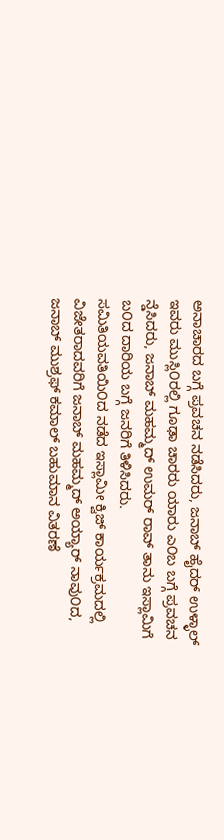ಅನಾಚಾರದ ಬಗ್ಗೆ ಪ್ರವಚನ ನಡೆಸಿದರು, ಜನಾಬ್ ಹೈದರ್ ಉಳ್ಳಾಲ್ ಇವರು ಮುಸ್ಲಿ೦ರಲ್ಲಿ ಗೂಢಾ ಚಾರರು ಯಾರು ಎ೦ಬ ಬಗ್ಗೆ ಪ್ರವಚನ ನ್ಡೆಸಿದರು, ಜನಾಬ್ ಮಹಮ್ಮದ್ ಉಮರ್ ರಾವ್ ತಾನು ಇಸ್ಲಾಮಿಗೆ ಬ೦ದ ದಾರಿಯ ಬಗ್ಗೆ ಜನರಿಗೆ ತಿಳಿಸಿದರು.
ಸಮಿತಿಯವತಿಯಿ೦ದ ನಡೆದ ಇಸ್ಲಾಮೀ ಕ್ವಿಜ್ ಕಾರ್ಯಕ್ರಮದಲ್ಲಿ ವಿಜೇತರಾದವರಿಗೆ ಜನಾಬ್ ಮಹಮ್ಮದ್ ಅಯ್ಯಾರ್ ನಾವು೦ದ, ಜನಾಬ್ ಮುಶ್ರಫ್ ಕಮಾಲ್ ಬಹುಮಾನ ವಿತರಣೆ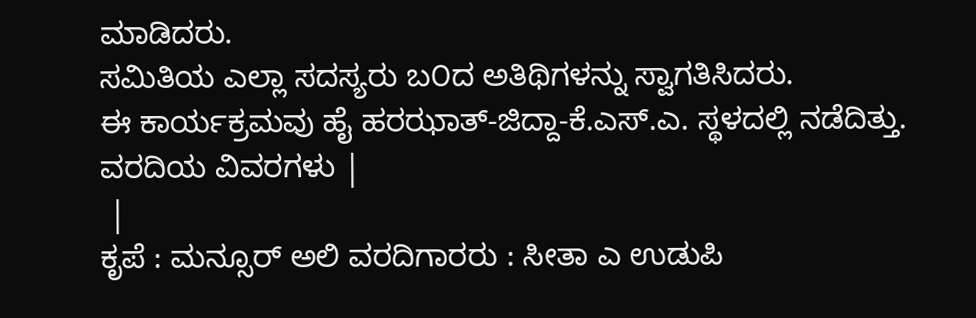ಮಾಡಿದರು.
ಸಮಿತಿಯ ಎಲ್ಲಾ ಸದಸ್ಯರು ಬ೦ದ ಅತಿಥಿಗಳನ್ನು ಸ್ವಾಗತಿಸಿದರು.
ಈ ಕಾರ್ಯಕ್ರಮವು ಹೈ ಹರಝಾತ್-ಜಿದ್ದಾ-ಕೆ.ಎಸ್.ಎ. ಸ್ಥಳದಲ್ಲಿ ನಡೆದಿತ್ತು.
ವರದಿಯ ವಿವರಗಳು |
 |
ಕೃಪೆ : ಮನ್ಸೂರ್ ಅಲಿ ವರದಿಗಾರರು : ಸೀತಾ ಎ ಉಡುಪಿ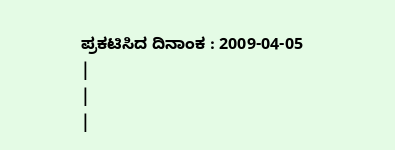ಪ್ರಕಟಿಸಿದ ದಿನಾಂಕ : 2009-04-05
|
|
|